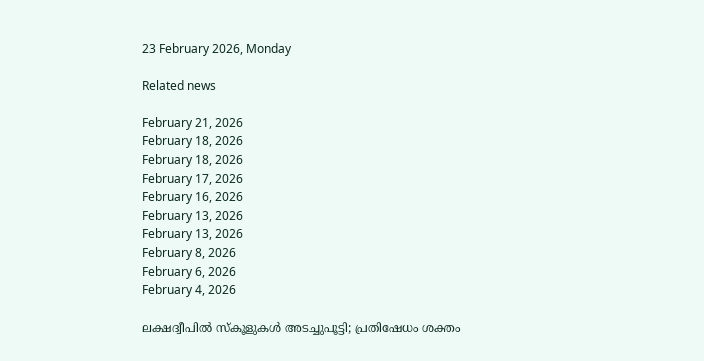23 February 2026, Monday

Related news

February 21, 2026
February 18, 2026
February 18, 2026
February 17, 2026
February 16, 2026
February 13, 2026
February 13, 2026
February 8, 2026
February 6, 2026
February 4, 2026

ലക്ഷദ്വീപിൽ സ്കൂളുകൾ അടച്ചുപൂട്ടി; പ്രതിഷേധം ശക്തം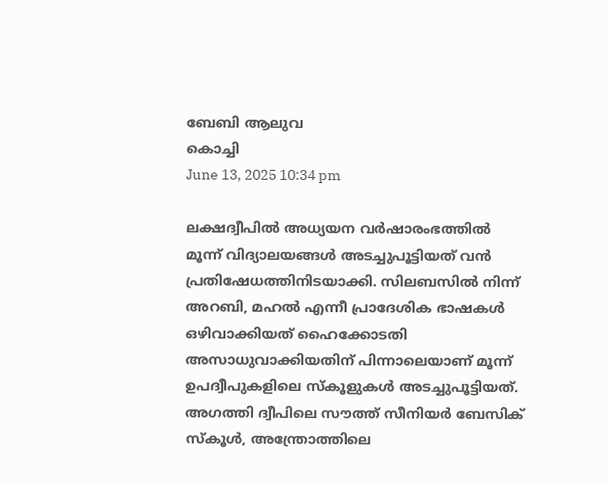ബേബി ആലുവ
കൊച്ചി
June 13, 2025 10:34 pm

ലക്ഷദ്വീപിൽ അധ്യയന വർഷാരംഭത്തിൽ മൂന്ന് വിദ്യാലയങ്ങൾ അടച്ചുപൂട്ടിയത് വൻ പ്രതിഷേധത്തിനിടയാക്കി. സിലബസിൽ നിന്ന് അറബി, മഹൽ എന്നീ പ്രാദേശിക ഭാഷകൾ ഒഴിവാക്കിയത് ഹൈക്കോടതി അസാധുവാക്കിയതിന് പിന്നാലെയാണ് മൂന്ന് ഉപദ്വീപുകളിലെ സ്കൂളുകൾ അടച്ചുപൂട്ടിയത്. അഗത്തി ദ്വീപിലെ സൗത്ത് സീനിയർ ബേസിക് സ്കൂൾ, അന്ത്രോത്തിലെ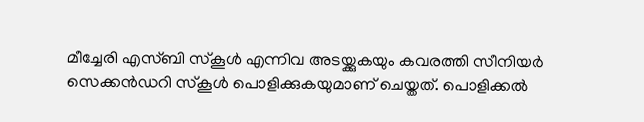മീച്ചേരി എസ്ബി സ്കൂൾ എന്നിവ അടയ്ക്കുകയും കവരത്തി സീനിയർ സെക്കന്‍ഡറി സ്കൂൾ പൊളിക്കുകയുമാണ് ചെയ്തത്. പൊളിക്കൽ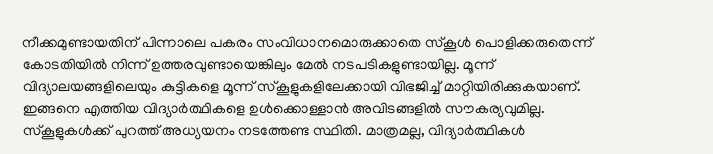നീക്കമുണ്ടായതിന് പിന്നാലെ പകരം സംവിധാനമൊരുക്കാതെ സ്കൂൾ പൊളിക്കരുതെന്ന് കോടതിയിൽ നിന്ന് ഉത്തരവുണ്ടായെങ്കിലും മേൽ നടപടികളുണ്ടായില്ല. മൂന്ന് വിദ്യാലയങ്ങളിലെയും കുട്ടികളെ മൂന്ന് സ്കൂളുകളിലേക്കായി വിഭജിച്ച് മാറ്റിയിരിക്കുകയാണ്. ഇങ്ങനെ എത്തിയ വിദ്യാർത്ഥികളെ ഉൾക്കൊള്ളാൻ അവിടങ്ങളിൽ സൗകര്യവുമില്ല. സ്കൂളുകൾക്ക് പുറത്ത് അധ്യയനം നടത്തേണ്ട സ്ഥിതി. മാത്രമല്ല, വിദ്യാർത്ഥികൾ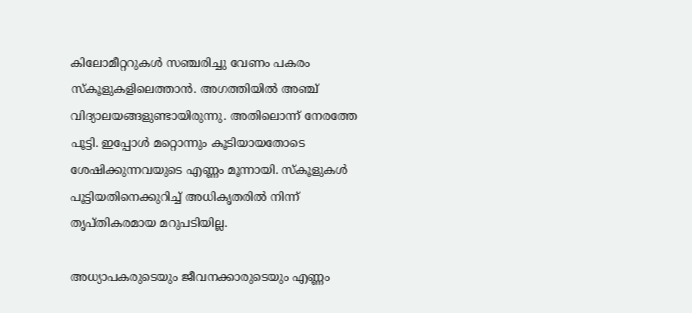കിലോമീറ്ററുകൾ സഞ്ചരിച്ചു വേണം പകരം സ്കൂളുകളിലെത്താൻ. അഗത്തിയിൽ അഞ്ച് വിദ്യാലയങ്ങളുണ്ടായിരുന്നു. അതിലൊന്ന് നേരത്തേ പൂട്ടി. ഇപ്പോൾ മറ്റൊന്നും കൂടിയായതോടെ ശേഷിക്കുന്നവയുടെ എണ്ണം മൂന്നായി. സ്കൂളുകൾ പൂട്ടിയതിനെക്കുറിച്ച് അധികൃതരിൽ നിന്ന് തൃപ്തികരമായ മറുപടിയില്ല.

അധ്യാപകരുടെയും ജീവനക്കാരുടെയും എണ്ണം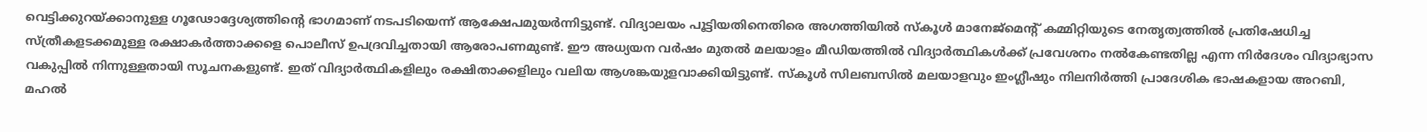വെട്ടിക്കുറയ്ക്കാനുള്ള ഗൂഢോദ്ദേശ്യത്തിന്റെ ഭാഗമാണ് നടപടിയെന്ന് ആക്ഷേപമുയർന്നിട്ടുണ്ട്. വിദ്യാലയം പൂട്ടിയതിനെതിരെ അഗത്തിയിൽ സ്കൂൾ മാനേജ്മെന്റ് കമ്മിറ്റിയുടെ നേതൃത്വത്തിൽ പ്രതിഷേധിച്ച സ്ത്രീകളടക്കമുള്ള രക്ഷാകർത്താക്കളെ പൊലീസ് ഉപദ്രവിച്ചതായി ആരോപണമുണ്ട്. ഈ അധ്യയന വർഷം മുതൽ മലയാളം മീഡിയത്തില്‍ വിദ്യാർത്ഥികൾക്ക് പ്രവേശനം നൽകേണ്ടതില്ല എന്ന നിർദേശം വിദ്യാഭ്യാസ വകുപ്പിൽ നിന്നുള്ളതായി സൂചനകളുണ്ട്. ഇത് വിദ്യാർത്ഥികളിലും രക്ഷിതാക്കളിലും വലിയ ആശങ്കയുളവാക്കിയിട്ടുണ്ട്. സ്കൂൾ സിലബസിൽ മലയാളവും ഇംഗ്ലീഷും നിലനിർത്തി പ്രാദേശിക ഭാഷകളായ അറബി, മഹൽ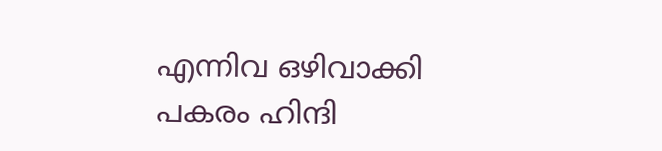എന്നിവ ഒഴിവാക്കി പകരം ഹിന്ദി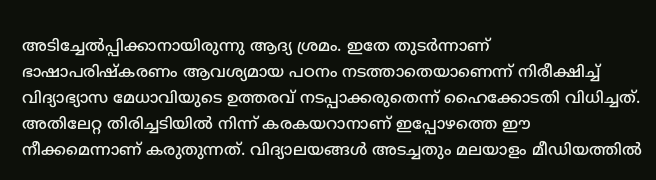അടിച്ചേൽപ്പിക്കാനായിരുന്നു ആദ്യ ശ്രമം. ഇതേ തുടര്‍ന്നാണ് ഭാഷാപരിഷ്കരണം ആവശ്യമായ പഠനം നടത്താതെയാണെന്ന് നിരീക്ഷിച്ച് വിദ്യാഭ്യാസ മേധാവിയുടെ ഉത്തരവ് നടപ്പാക്കരുതെന്ന് ഹൈക്കോടതി വിധിച്ചത്. അതിലേറ്റ തിരിച്ചടിയിൽ നിന്ന് കരകയറാനാണ് ഇപ്പോഴത്തെ ഈ നീക്കമെന്നാണ് കരുതുന്നത്. വിദ്യാലയങ്ങൾ അടച്ചതും മലയാളം മീഡിയത്തിൽ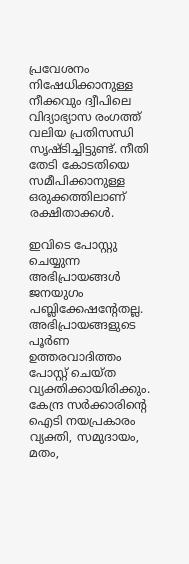പ്രവേശനം നിഷേധിക്കാനുള്ള നീക്കവും ദ്വീപിലെ വിദ്യാഭ്യാസ രംഗത്ത് വലിയ പ്രതിസന്ധി സൃഷ്ടിച്ചിട്ടുണ്ട്. നീതി തേടി കോടതിയെ സമീപിക്കാനുള്ള ഒരുക്കത്തിലാണ് രക്ഷിതാക്കൾ.

ഇവിടെ പോസ്റ്റു ചെയ്യുന്ന അഭിപ്രായങ്ങള്‍ ജനയുഗം പബ്ലിക്കേഷന്റേതല്ല. അഭിപ്രായങ്ങളുടെ പൂര്‍ണ ഉത്തരവാദിത്തം പോസ്റ്റ് ചെയ്ത വ്യക്തിക്കായിരിക്കും. കേന്ദ്ര സര്‍ക്കാരിന്റെ ഐടി നയപ്രകാരം വ്യക്തി, സമുദായം, മതം,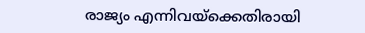രാജ്യം എന്നിവയ്‌ക്കെതിരായി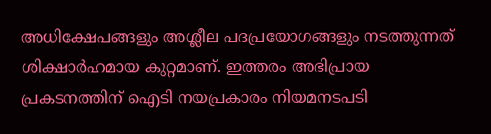അധിക്ഷേപങ്ങളും അശ്ലീല പദപ്രയോഗങ്ങളും നടത്തുന്നത് ശിക്ഷാര്‍ഹമായ കുറ്റമാണ്. ഇത്തരം അഭിപ്രായ പ്രകടനത്തിന് ഐടി നയപ്രകാരം നിയമനടപടി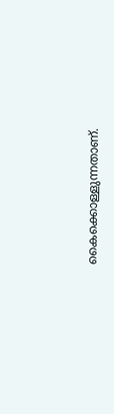കൈക്കൊള്ളുന്നതാണ്.